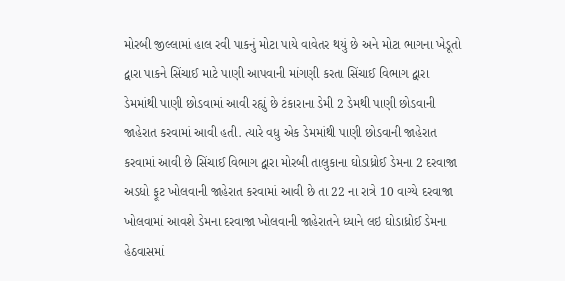મોરબી જીલ્લામાં હાલ રવી પાકનું મોટા પાયે વાવેતર થયું છે અને મોટા ભાગના ખેડૂતો દ્વારા પાકને સિંચાઈ માટે પાણી આપવાની માંગણી કરતા સિંચાઈ વિભાગ દ્વારા ડેમમાંથી પાણી છોડવામાં આવી રહ્યું છે ટંકારાના ડેમી 2 ડેમથી પાણી છોડવાની જાહેરાત કરવામાં આવી હતી. ત્યારે વધુ એક ડેમમાંથી પાણી છોડવાની જાહેરાત કરવામાં આવી છે સિંચાઈ વિભાગ દ્વારા મોરબી તાલુકાના ઘોડાધ્રોઈ ડેમના 2 દરવાજા અડધો ફૂટ ખોલવાની જાહેરાત કરવામાં આવી છે તા 22 ના રાત્રે 10 વાગ્યે દરવાજા ખોલવામાં આવશે ડેમના દરવાજા ખોલવાની જાહેરાતને ધ્યાને લઇ ઘોડાધ્રોઈ ડેમના હેઠવાસમાં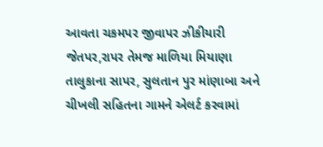આવતા ચકમપર જીવાપર ઝીકીયારી જેતપર,રાપર તેમજ માળિયા મિયાણા તાલુકાના સાપર, સુલતાન પુર માંણાબા અને ચીખલી સહિતના ગામને એલર્ટ કરવામાં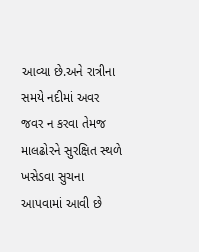આવ્યા છે.અને રાત્રીના સમયે નદીમાં અવર જવર ન કરવા તેમજ માલઢોરને સુરક્ષિત સ્થળે ખસેડવા સુચના આપવામાં આવી છે